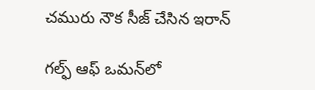చమురు నౌక సీజ్‌ చేసిన ఇరాన్

గల్ఫ్‌ ఆఫ్‌ ఒమన్‌లో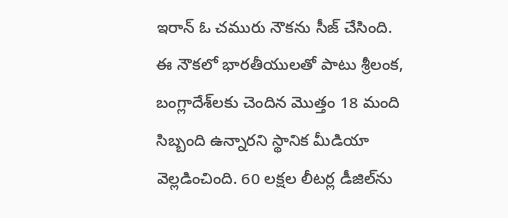ఇరాన్‌ ఓ చమురు నౌకను సీజ్‌ చేసింది. ఈ నౌకలో భారతీయులతో పాటు శ్రీలంక, బంగ్లాదేశ్‌లకు చెందిన మొత్తం 18 మంది సిబ్బంది ఉన్నారని స్థానిక మీడియా వెల్లడించింది. 60 లక్షల లీటర్ల డీజిల్‌ను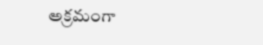అక్రమంగా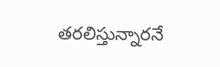తరలిస్తున్నారనే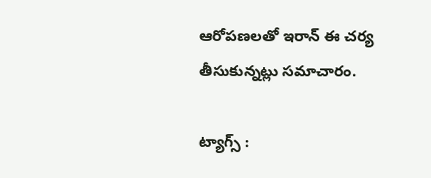ఆరోపణలతో ఇరాన్‌ ఈ చర్య తీసుకున్నట్లు సమాచారం.

ట్యాగ్స్ :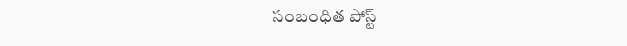సంబంధిత పోస్ట్